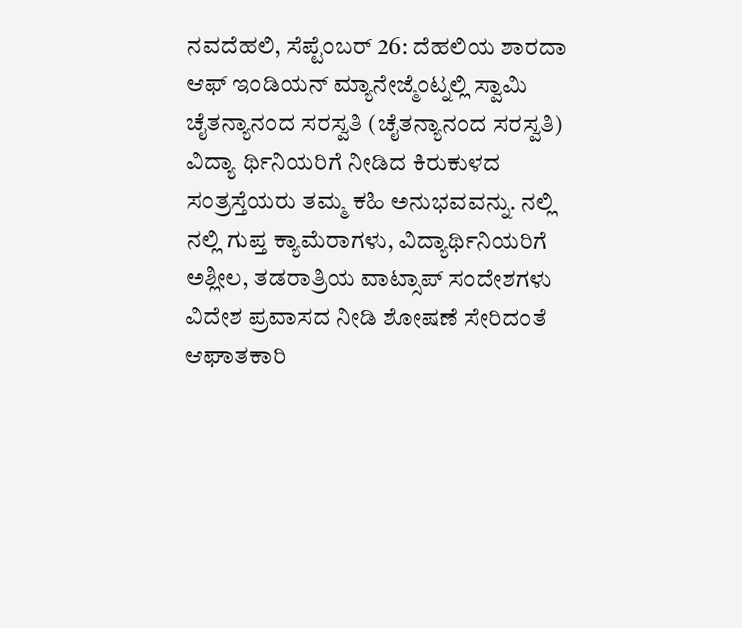ನವದೆಹಲಿ, ಸೆಪ್ಟೆಂಬರ್ 26: ದೆಹಲಿಯ ಶಾರದಾ ಆಫ್ ಇಂಡಿಯನ್ ಮ್ಯಾನೇಜ್ಮೆಂಟ್ನಲ್ಲಿ ಸ್ವಾಮಿ ಚೈತನ್ಯಾನಂದ ಸರಸ್ವತಿ (ಚೈತನ್ಯಾನಂದ ಸರಸ್ವತಿ) ವಿದ್ಯಾ ರ್ಥಿನಿಯರಿಗೆ ನೀಡಿದ ಕಿರುಕುಳದ ಸಂತ್ರಸ್ತೆಯರು ತಮ್ಮ ಕಹಿ ಅನುಭವವನ್ನು. ನಲ್ಲಿ ನಲ್ಲಿ ಗುಪ್ತ ಕ್ಯಾಮೆರಾಗಳು, ವಿದ್ಯಾರ್ಥಿನಿಯರಿಗೆ ಅಶ್ಲೀಲ, ತಡರಾತ್ರಿಯ ವಾಟ್ಸಾಪ್ ಸಂದೇಶಗಳು ವಿದೇಶ ಪ್ರವಾಸದ ನೀಡಿ ಶೋಷಣೆ ಸೇರಿದಂತೆ ಆಘಾತಕಾರಿ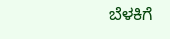ಬೆಳಕಿಗೆ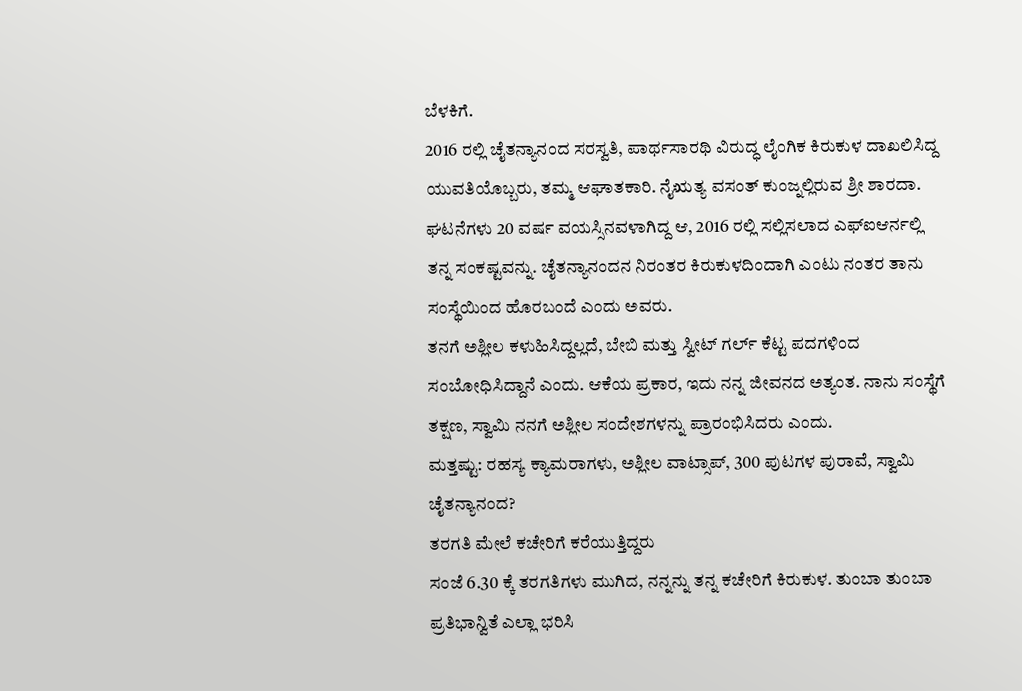ಬೆಳಕಿಗೆ.
2016 ರಲ್ಲಿ ಚೈತನ್ಯಾನಂದ ಸರಸ್ವತಿ, ಪಾರ್ಥಸಾರಥಿ ವಿರುದ್ಧ ಲೈಂಗಿಕ ಕಿರುಕುಳ ದಾಖಲಿಸಿದ್ದ ಯುವತಿಯೊಬ್ಬರು, ತಮ್ಮ ಆಘಾತಕಾರಿ. ನೈಋತ್ಯ ವಸಂತ್ ಕುಂಜ್ನಲ್ಲಿರುವ ಶ್ರೀ ಶಾರದಾ.
ಘಟನೆಗಳು 20 ವರ್ಷ ವಯಸ್ಸಿನವಳಾಗಿದ್ದ ಆ, 2016 ರಲ್ಲಿ ಸಲ್ಲಿಸಲಾದ ಎಫ್ಐಆರ್ನಲ್ಲಿ ತನ್ನ ಸಂಕಷ್ಟವನ್ನು. ಚೈತನ್ಯಾನಂದನ ನಿರಂತರ ಕಿರುಕುಳದಿಂದಾಗಿ ಎಂಟು ನಂತರ ತಾನು ಸಂಸ್ಥೆಯಿಂದ ಹೊರಬಂದೆ ಎಂದು ಅವರು.
ತನಗೆ ಅಶ್ಲೀಲ ಕಳುಹಿಸಿದ್ದಲ್ಲದೆ, ಬೇಬಿ ಮತ್ತು ಸ್ವೀಟ್ ಗರ್ಲ್ ಕೆಟ್ಟ ಪದಗಳಿಂದ ಸಂಬೋಧಿಸಿದ್ದಾನೆ ಎಂದು. ಆಕೆಯ ಪ್ರಕಾರ, ಇದು ನನ್ನ ಜೀವನದ ಅತ್ಯಂತ. ನಾನು ಸಂಸ್ಥೆಗೆ ತಕ್ಷಣ, ಸ್ವಾಮಿ ನನಗೆ ಅಶ್ಲೀಲ ಸಂದೇಶಗಳನ್ನು ಪ್ರಾರಂಭಿಸಿದರು ಎಂದು.
ಮತ್ತಷ್ಟು: ರಹಸ್ಯ ಕ್ಯಾಮರಾಗಳು, ಅಶ್ಲೀಲ ವಾಟ್ಸಾಪ್, 300 ಪುಟಗಳ ಪುರಾವೆ, ಸ್ವಾಮಿ ಚೈತನ್ಯಾನಂದ?
ತರಗತಿ ಮೇಲೆ ಕಚೇರಿಗೆ ಕರೆಯುತ್ತಿದ್ದರು
ಸಂಜೆ 6.30 ಕ್ಕೆ ತರಗತಿಗಳು ಮುಗಿದ, ನನ್ನನ್ನು ತನ್ನ ಕಚೇರಿಗೆ ಕಿರುಕುಳ. ತುಂಬಾ ತುಂಬಾ ಪ್ರತಿಭಾನ್ವಿತೆ ಎಲ್ಲಾ ಭರಿಸಿ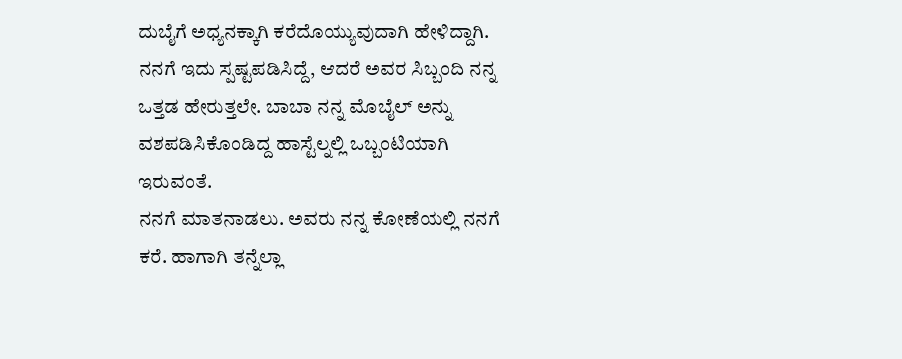ದುಬೈಗೆ ಅಧ್ಯನಕ್ಕಾಗಿ ಕರೆದೊಯ್ಯುವುದಾಗಿ ಹೇಳಿದ್ದಾಗಿ.
ನನಗೆ ಇದು ಸ್ಪಷ್ಟಪಡಿಸಿದ್ದೆ, ಆದರೆ ಅವರ ಸಿಬ್ಬಂದಿ ನನ್ನ ಒತ್ತಡ ಹೇರುತ್ತಲೇ. ಬಾಬಾ ನನ್ನ ಮೊಬೈಲ್ ಅನ್ನು ವಶಪಡಿಸಿಕೊಂಡಿದ್ದ ಹಾಸ್ಟೆಲ್ನಲ್ಲಿ ಒಬ್ಬಂಟಿಯಾಗಿ ಇರುವಂತೆ.
ನನಗೆ ಮಾತನಾಡಲು. ಅವರು ನನ್ನ ಕೋಣೆಯಲ್ಲಿ ನನಗೆ ಕರೆ. ಹಾಗಾಗಿ ತನ್ನೆಲ್ಲಾ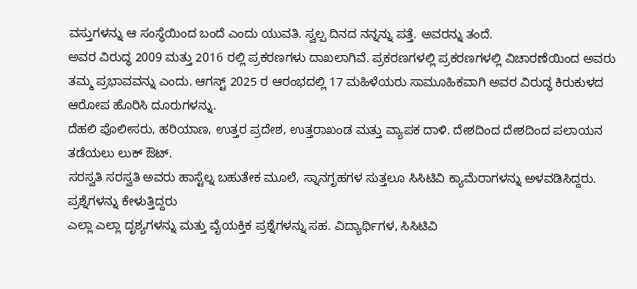ವಸ್ತುಗಳನ್ನು ಆ ಸಂಸ್ಥೆಯಿಂದ ಬಂದೆ ಎಂದು ಯುವತಿ. ಸ್ವಲ್ಪ ದಿನದ ನನ್ನನ್ನು ಪತ್ತೆ. ಅವರನ್ನು ತಂದೆ.
ಅವರ ವಿರುದ್ಧ 2009 ಮತ್ತು 2016 ರಲ್ಲಿ ಪ್ರಕರಣಗಳು ದಾಖಲಾಗಿವೆ. ಪ್ರಕರಣಗಳಲ್ಲಿ ಪ್ರಕರಣಗಳಲ್ಲಿ ವಿಚಾರಣೆಯಿಂದ ಅವರು ತಮ್ಮ ಪ್ರಭಾವವನ್ನು ಎಂದು. ಆಗಸ್ಟ್ 2025 ರ ಆರಂಭದಲ್ಲಿ 17 ಮಹಿಳೆಯರು ಸಾಮೂಹಿಕವಾಗಿ ಅವರ ವಿರುದ್ಧ ಕಿರುಕುಳದ ಆರೋಪ ಹೊರಿಸಿ ದೂರುಗಳನ್ನು.
ದೆಹಲಿ ಪೊಲೀಸರು, ಹರಿಯಾಣ, ಉತ್ತರ ಪ್ರದೇಶ, ಉತ್ತರಾಖಂಡ ಮತ್ತು ವ್ಯಾಪಕ ದಾಳಿ. ದೇಶದಿಂದ ದೇಶದಿಂದ ಪಲಾಯನ ತಡೆಯಲು ಲುಕ್ ಔಟ್.
ಸರಸ್ವತಿ ಸರಸ್ವತಿ ಅವರು ಹಾಸ್ಟೆಲ್ನ ಬಹುತೇಕ ಮೂಲೆ, ಸ್ನಾನಗೃಹಗಳ ಸುತ್ತಲೂ ಸಿಸಿಟಿವಿ ಕ್ಯಾಮೆರಾಗಳನ್ನು ಅಳವಡಿಸಿದ್ದರು.
ಪ್ರಶ್ನೆಗಳನ್ನು ಕೇಳುತ್ತಿದ್ದರು
ಎಲ್ಲಾ ಎಲ್ಲಾ ದೃಶ್ಯಗಳನ್ನು ಮತ್ತು ವೈಯಕ್ತಿಕ ಪ್ರಶ್ನೆಗಳನ್ನು ಸಹ. ವಿದ್ಯಾರ್ಥಿಗಳ, ಸಿಸಿಟಿವಿ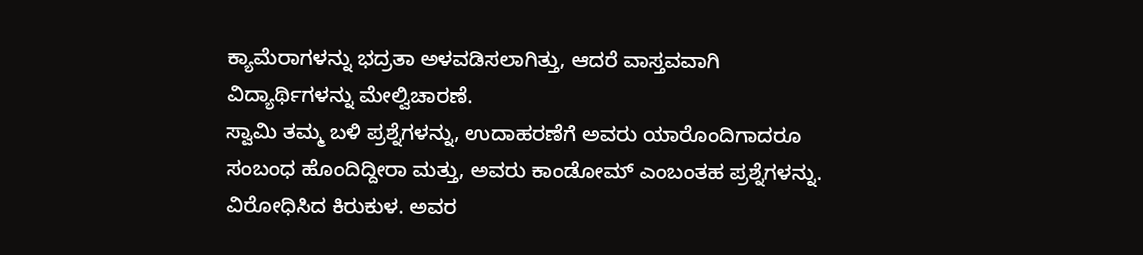ಕ್ಯಾಮೆರಾಗಳನ್ನು ಭದ್ರತಾ ಅಳವಡಿಸಲಾಗಿತ್ತು, ಆದರೆ ವಾಸ್ತವವಾಗಿ ವಿದ್ಯಾರ್ಥಿಗಳನ್ನು ಮೇಲ್ವಿಚಾರಣೆ.
ಸ್ವಾಮಿ ತಮ್ಮ ಬಳಿ ಪ್ರಶ್ನೆಗಳನ್ನು, ಉದಾಹರಣೆಗೆ ಅವರು ಯಾರೊಂದಿಗಾದರೂ ಸಂಬಂಧ ಹೊಂದಿದ್ದೀರಾ ಮತ್ತು, ಅವರು ಕಾಂಡೋಮ್ ಎಂಬಂತಹ ಪ್ರಶ್ನೆಗಳನ್ನು. ವಿರೋಧಿಸಿದ ಕಿರುಕುಳ. ಅವರ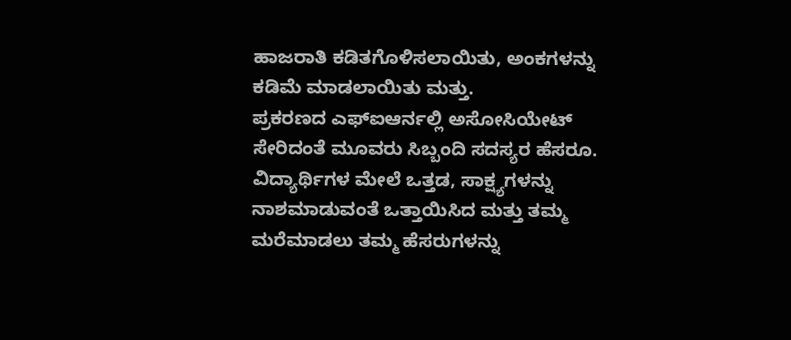ಹಾಜರಾತಿ ಕಡಿತಗೊಳಿಸಲಾಯಿತು, ಅಂಕಗಳನ್ನು ಕಡಿಮೆ ಮಾಡಲಾಯಿತು ಮತ್ತು.
ಪ್ರಕರಣದ ಎಫ್ಐಆರ್ನಲ್ಲಿ ಅಸೋಸಿಯೇಟ್ ಸೇರಿದಂತೆ ಮೂವರು ಸಿಬ್ಬಂದಿ ಸದಸ್ಯರ ಹೆಸರೂ. ವಿದ್ಯಾರ್ಥಿಗಳ ಮೇಲೆ ಒತ್ತಡ, ಸಾಕ್ಷ್ಯಗಳನ್ನು ನಾಶಮಾಡುವಂತೆ ಒತ್ತಾಯಿಸಿದ ಮತ್ತು ತಮ್ಮ ಮರೆಮಾಡಲು ತಮ್ಮ ಹೆಸರುಗಳನ್ನು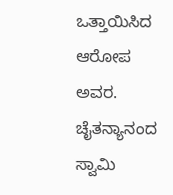ಒತ್ತಾಯಿಸಿದ ಆರೋಪ ಅವರ. ಚೈತನ್ಯಾನಂದ ಸ್ವಾಮಿ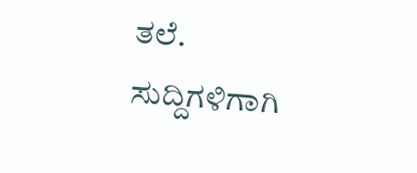ತಲೆ.
ಸುದ್ದಿಗಳಿಗಾಗಿ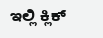ಇಲ್ಲಿ ಕ್ಲಿಕ್